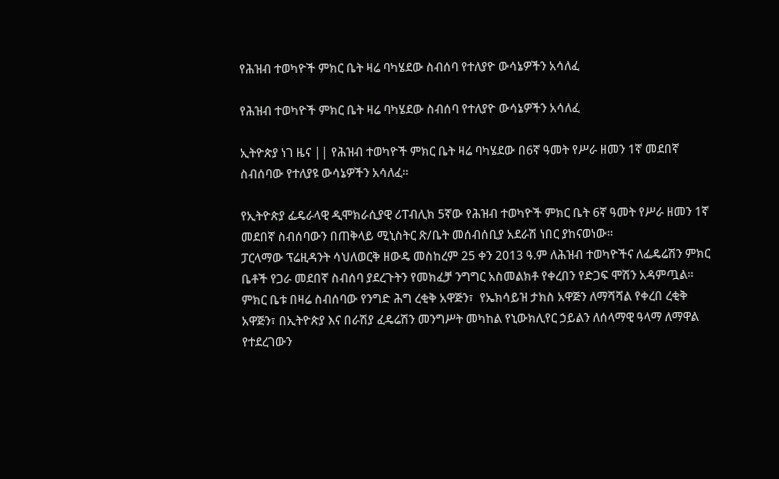የሕዝብ ተወካዮች ምክር ቤት ዛሬ ባካሄደው ስብሰባ የተለያዮ ውሳኔዎችን አሳለፈ

የሕዝብ ተወካዮች ምክር ቤት ዛሬ ባካሄደው ስብሰባ የተለያዮ ውሳኔዎችን አሳለፈ

ኢትዮጵያ ነገ ዜና || የሕዝብ ተወካዮች ምክር ቤት ዛሬ ባካሄደው በ6ኛ ዓመት የሥራ ዘመን 1ኛ መደበኛ ስብሰባው የተለያዩ ውሳኔዎችን አሳለፈ።

የኢትዮጵያ ፌዴራላዊ ዲሞክራሲያዊ ሪፐብሊክ 5ኛው የሕዝብ ተወካዮች ምክር ቤት 6ኛ ዓመት የሥራ ዘመን 1ኛ መደበኛ ስብሰባውን በጠቅላይ ሚኒስትር ጽ/ቤት መሰብሰቢያ አደራሽ ነበር ያከናወነው።
ፓርላማው ፕሬዚዳንት ሳህለወርቅ ዘውዴ መስከረም 25 ቀን 2013 ዓ.ም ለሕዝብ ተወካዮችና ለፌዴሬሽን ምክር ቤቶች የጋራ መደበኛ ስብሰባ ያደረጉትን የመክፈቻ ንግግር አስመልክቶ የቀረበን የድጋፍ ሞሽን አዳምጧል፡፡
ምክር ቤቱ በዛሬ ስብሰባው የንግድ ሕግ ረቂቅ አዋጅን፣  የኤክሳይዝ ታክስ አዋጅን ለማሻሻል የቀረበ ረቂቅ አዋጅን፣ በኢትዮጵያ እና በራሽያ ፈዴሬሽን መንግሥት መካከል የኒውክሊየር ኃይልን ለሰላማዊ ዓላማ ለማዋል የተደረገውን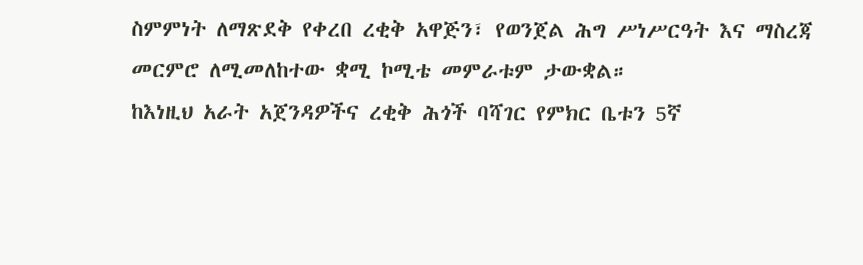ስምምነት ለማጽደቅ የቀረበ ረቂቅ አዋጅን፣ የወንጀል ሕግ ሥነሥርዓት እና ማስረጃ መርምሮ ለሚመለከተው ቋሚ ኮሚቴ መምራቱም ታውቋል።
ከእነዚህ አራት አጀንዳዎችና ረቂቅ ሕጎች ባሻገር የምክር ቤቱን 5ኛ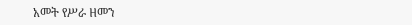አመት የሥራ ዘመን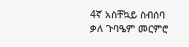4ኛ አስቸኳይ ስብሰባ ቃለ ጉባዔም መርምሮ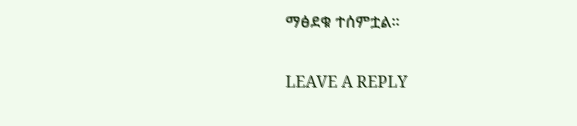ማፅደቁ ተሰምቷል።

LEAVE A REPLY